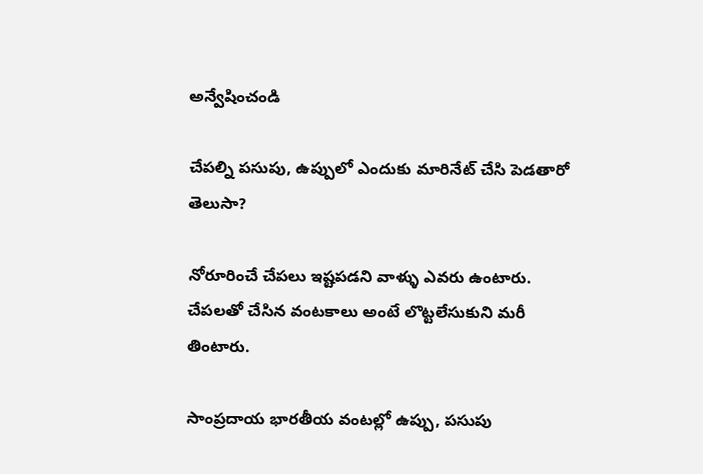అన్వేషించండి

చేపల్ని పసుపు, ఉప్పులో ఎందుకు మారినేట్ చేసి పెడతారో తెలుసా?

నోరూరించే చేపలు ఇష్టపడని వాళ్ళు ఎవరు ఉంటారు. చేపలతో చేసిన వంటకాలు అంటే లొట్టలేసుకుని మరీ తింటారు.

సాంప్రదాయ భారతీయ వంటల్లో ఉప్పు, పసుపు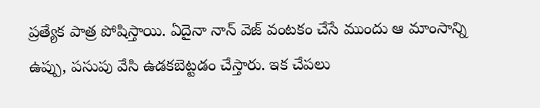ప్రత్యేక పాత్ర పోషిస్తాయి. ఏదైనా నాన్ వెజ్ వంటకం చేసే ముందు ఆ మాంసాన్ని ఉప్పు, పసుపు వేసి ఉడకబెట్టడం చేస్తారు. ఇక చేపలు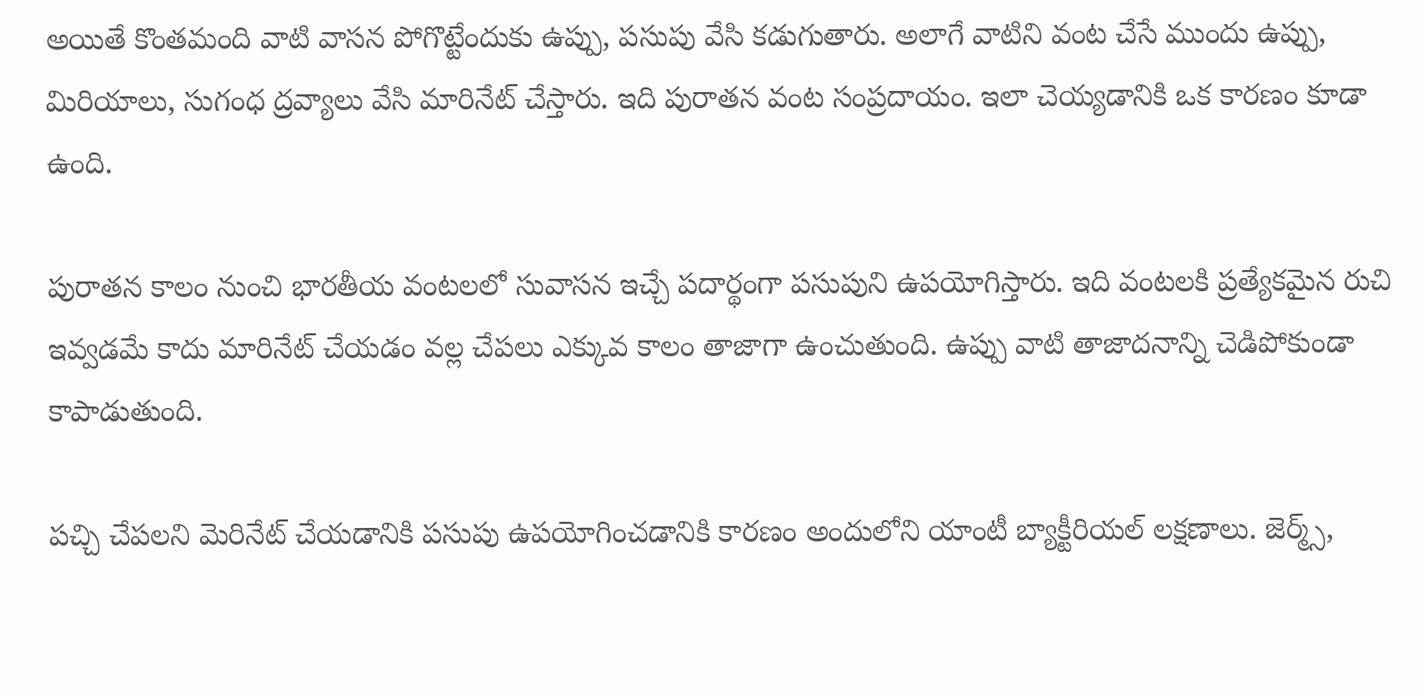అయితే కొంతమంది వాటి వాసన పోగొట్టేందుకు ఉప్పు, పసుపు వేసి కడుగుతారు. అలాగే వాటిని వంట చేసే ముందు ఉప్పు, మిరియాలు, సుగంధ ద్రవ్యాలు వేసి మారినేట్ చేస్తారు. ఇది పురాతన వంట సంప్రదాయం. ఇలా చెయ్యడానికి ఒక కారణం కూడా ఉంది.

పురాతన కాలం నుంచి భారతీయ వంటలలో సువాసన ఇచ్చే పదార్థంగా పసుపుని ఉపయోగిస్తారు. ఇది వంటలకి ప్రత్యేకమైన రుచి ఇవ్వడమే కాదు మారినేట్ చేయడం వల్ల చేపలు ఎక్కువ కాలం తాజాగా ఉంచుతుంది. ఉప్పు వాటి తాజాదనాన్ని చెడిపోకుండా కాపాడుతుంది.

పచ్చి చేపలని మెరినేట్ చేయడానికి పసుపు ఉపయోగించడానికి కారణం అందులోని యాంటీ బ్యాక్టీరియల్ లక్షణాలు. జెర్మ్స్,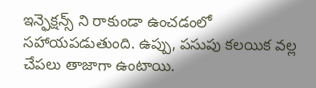ఇన్ఫెక్షన్స్ ని రాకుండా ఉంచడంలో సహాయపడుతుంది. ఉప్పు, పసుపు కలయిక వల్ల చేపలు తాజాగా ఉంటాయి.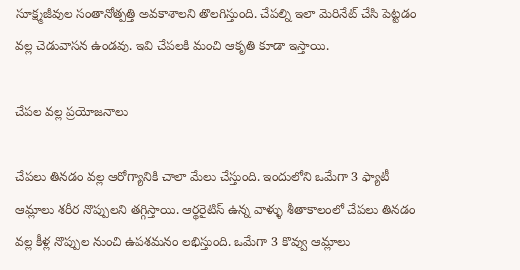సూక్ష్మజీవుల సంతానోత్పత్తి అవకాశాలని తొలగిస్తుంది. చేపల్ని ఇలా మెరినేట్ చేసి పెట్టడం వల్ల చెడువాసన ఉండవు. ఇవి చేపలకి మంచి ఆకృతి కూడా ఇస్తాయి.

చేపల వల్ల ప్రయోజనాలు

చేపలు తినడం వల్ల ఆరోగ్యానికి చాలా మేలు చేస్తుంది. ఇందులోని ఒమేగా 3 ఫ్యాటీ ఆమ్లాలు శరీర నొప్పులని తగ్గిస్తాయి. ఆర్థరైటిస్ ఉన్న వాళ్ళు శీతాకాలంలో చేపలు తినడం వల్ల కీళ్ల నొప్పుల నుంచి ఉపశమనం లభిస్తుంది. ఒమేగా 3 కొవ్వు ఆమ్లాలు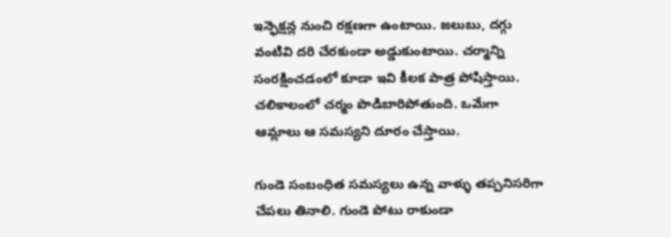ఇన్ఫెక్షన్ల నుంచి రక్షణగా ఉంటాయి. జలుబు, దగ్గు వంటివి దరి చేరకుండా అడ్డుకుంటాయి. చర్మాన్ని సంరక్షించడంలో కూడా ఇవి కీలక పాత్ర పోషిస్తాయి. చలికాలంలో చర్మం పొడిబారిపోతుంది. ఒమేగా ఆమ్లాలు ఆ సమస్యని దూరం చేస్తాయి.

గుండె సంబంధిత సమస్యలు ఉన్న వాళ్ళు తప్పనిసరిగా చేపలు తినాలి. గుండె పోటు రాకుండా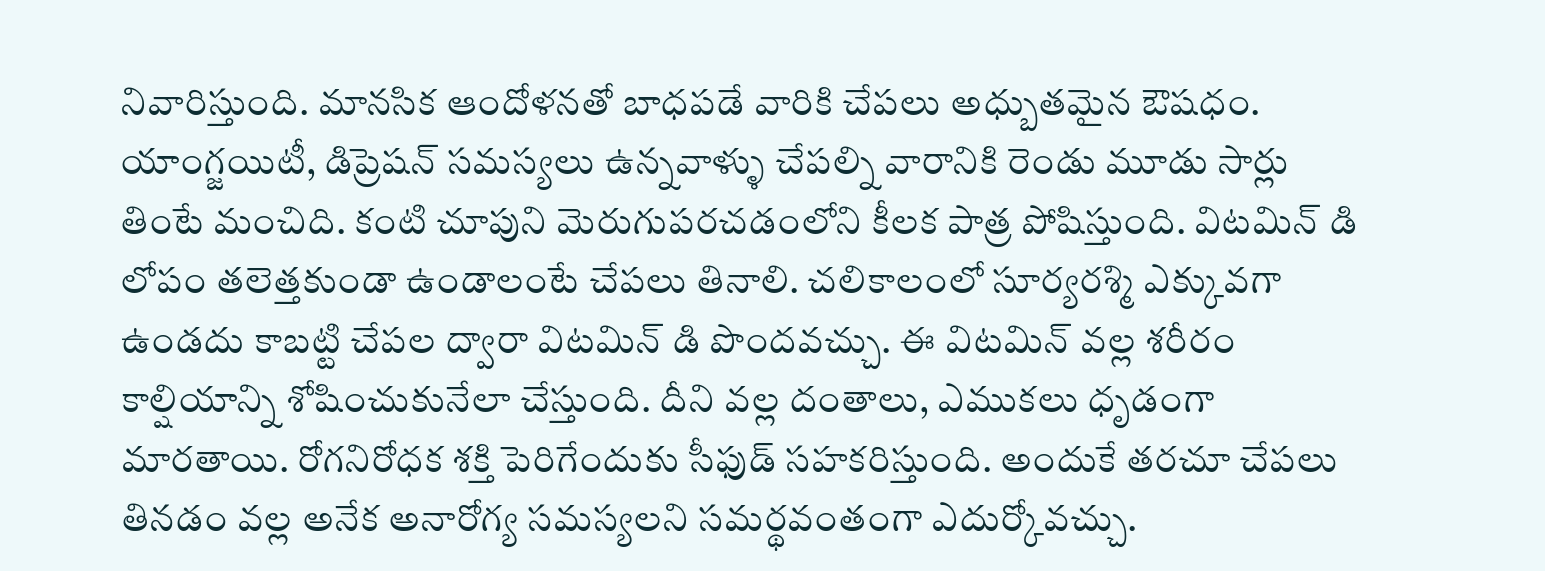నివారిస్తుంది. మానసిక ఆందోళనతో బాధపడే వారికి చేపలు అధ్బుతమైన ఔషధం. యాంగ్జయిటీ, డిప్రెషన్ సమస్యలు ఉన్నవాళ్ళు చేపల్ని వారానికి రెండు మూడు సార్లు తింటే మంచిది. కంటి చూపుని మెరుగుపరచడంలోని కీలక పాత్ర పోషిస్తుంది. విటమిన్ డి లోపం తలెత్తకుండా ఉండాలంటే చేపలు తినాలి. చలికాలంలో సూర్యరశ్మి ఎక్కువగా ఉండదు కాబట్టి చేపల ద్వారా విటమిన్ డి పొందవచ్చు. ఈ విటమిన్ వల్ల శరీరం కాల్షియాన్ని శోషించుకునేలా చేస్తుంది. దీని వల్ల దంతాలు, ఎముకలు ధృడంగా మారతాయి. రోగనిరోధక శక్తి పెరిగేందుకు సీఫుడ్ సహకరిస్తుంది. అందుకే తరచూ చేపలు తినడం వల్ల అనేక అనారోగ్య సమస్యలని సమర్థవంతంగా ఎదుర్కోవచ్చు.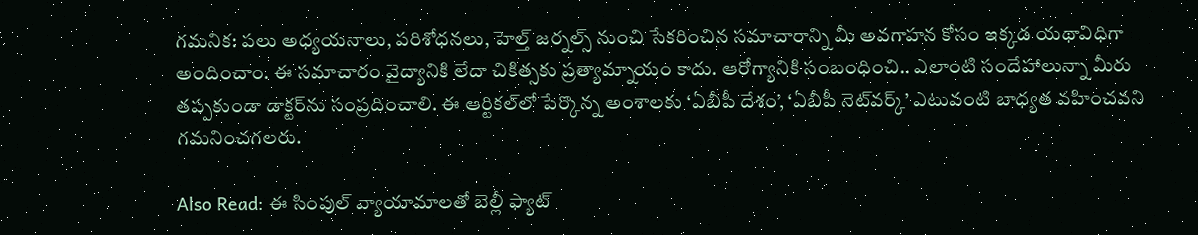గమనిక: పలు అధ్యయనాలు, పరిశోధనలు, హెల్త్ జర్నల్స్ నుంచి సేకరించిన సమాచారాన్ని మీ అవగాహన కోసం ఇక్కడ యథావిధిగా అందించాం. ఈ సమాచారం వైద్యానికి లేదా చికిత్సకు ప్రత్యామ్నాయం కాదు. ఆరోగ్యానికి సంబంధించి.. ఎలాంటి సందేహాలున్నా మీరు తప్పకుండా డాక్టర్‌ను సంప్రదించాలి. ఈ ఆర్టికల్‌లో పేర్కొన్న అంశాలకు ‘ఏబీపీ దేశం’, ‘ఏబీపీ నెట్‌వర్క్’ ఎటువంటి బాధ్యత వహించవని గమనించగలరు.

Also Read: ఈ సింపుల్ వ్యాయామాలతో బెల్లీ ఫ్యాట్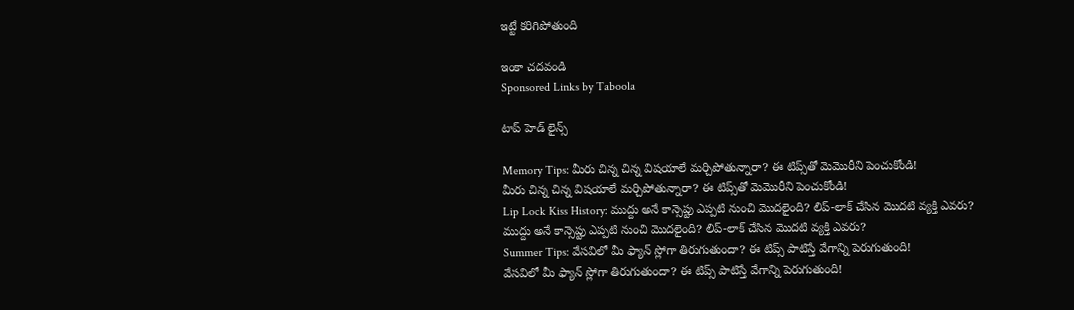ఇట్టే కరిగిపోతుంది

ఇంకా చదవండి
Sponsored Links by Taboola

టాప్ హెడ్ లైన్స్

Memory Tips: మీరు చిన్న చిన్న విషయాలే మర్చిపోతున్నారా? ఈ టిప్స్‌తో మెమొరీని పెంచుకోండి!
మీరు చిన్న చిన్న విషయాలే మర్చిపోతున్నారా? ఈ టిప్స్‌తో మెమొరీని పెంచుకోండి!
Lip Lock Kiss History: ముద్దు అనే కాన్సెప్టు ఎప్పటి నుంచి మొదలైంది? లిప్-లాక్ చేసిన మొదటి వ్యక్తి ఎవరు?
ముద్దు అనే కాన్సెప్టు ఎప్పటి నుంచి మొదలైంది? లిప్-లాక్ చేసిన మొదటి వ్యక్తి ఎవరు?
Summer Tips: వేసవిలో మీ ఫ్యాన్ స్లోగా తిరుగుతుందా? ఈ టిప్స్‌ పాటిస్తే వేగాన్ని పెరుగుతుంది!
వేసవిలో మీ ఫ్యాన్ స్లోగా తిరుగుతుందా? ఈ టిప్స్‌ పాటిస్తే వేగాన్ని పెరుగుతుంది!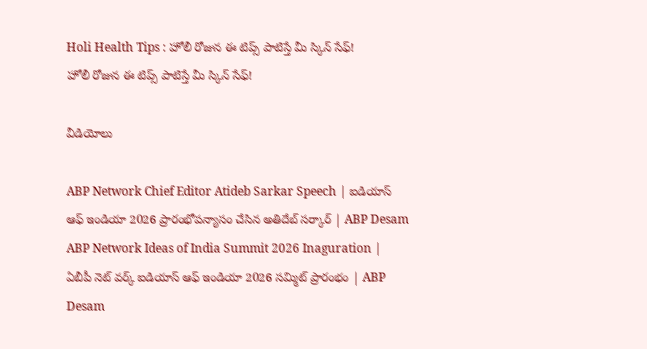Holi Health Tips : హోలీ రోజున ఈ టిప్స్ పాటిస్తే మీ స్కిన్ సేఫ్‌!
హోలీ రోజున ఈ టిప్స్ పాటిస్తే మీ స్కిన్ సేఫ్‌!

వీడియోలు

ABP Network Chief Editor Atideb Sarkar Speech | ఐడియాస్ ఆఫ్ ఇండియా 2026 ప్రారంభోపన్యాసం చేసిన అతిదేబ్ సర్కార్ | ABP Desam
ABP Network Ideas of India Summit 2026 Inaguration | ఏబీపీ నెట్ వర్క్ ఐడియాస్ ఆఫ్ ఇండియా 2026 సమ్మిట్ ప్రారంభం | ABP Desam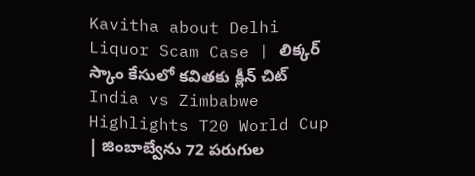Kavitha about Delhi Liquor Scam Case | లిక్కర్ స్కాం కేసులో కవితకు క్లీన్ చిట్
India vs Zimbabwe Highlights T20 World Cup | జింబాబ్వేను 72 పరుగుల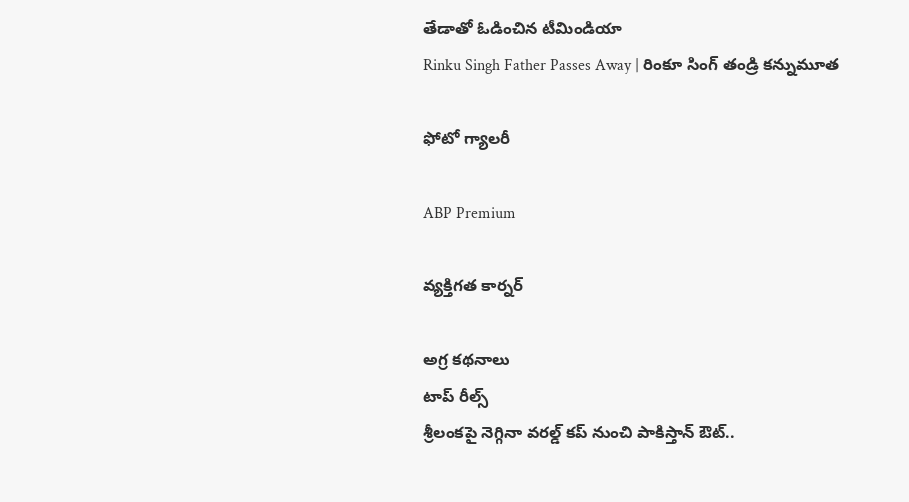తేడాతో ఓడించిన టీమిండియా
Rinku Singh Father Passes Away | రింకూ సింగ్ తండ్రి కన్నుమూత

ఫోటో గ్యాలరీ

ABP Premium

వ్యక్తిగత కార్నర్

అగ్ర కథనాలు
టాప్ రీల్స్
శ్రీలంకపై నెగ్గినా వరల్డ్ కప్ నుంచి పాకిస్తాన్ ఔట్..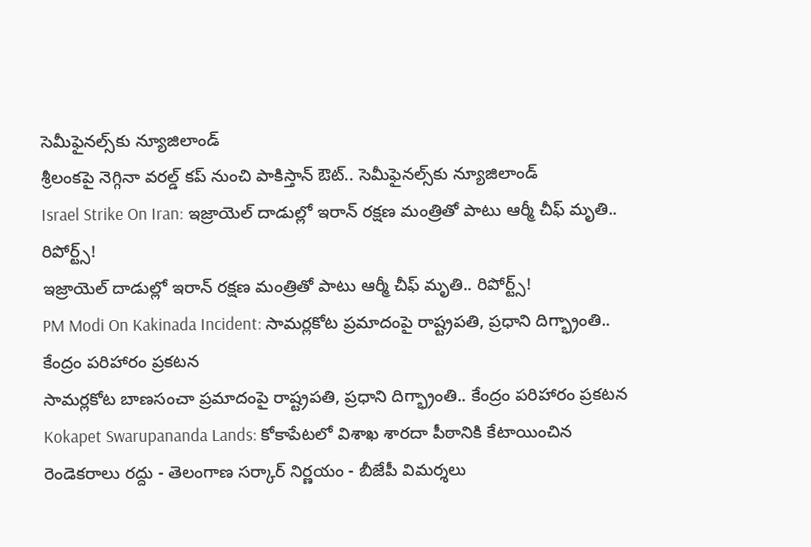సెమీఫైనల్స్‌కు న్యూజిలాండ్
శ్రీలంకపై నెగ్గినా వరల్డ్ కప్ నుంచి పాకిస్తాన్ ఔట్.. సెమీఫైనల్స్‌కు న్యూజిలాండ్
Israel Strike On Iran: ఇజ్రాయెల్ దాడుల్లో ఇరాన్ రక్షణ మంత్రితో పాటు ఆర్మీ చీఫ్ మృతి.. రిపోర్ట్స్!
ఇజ్రాయెల్ దాడుల్లో ఇరాన్ రక్షణ మంత్రితో పాటు ఆర్మీ చీఫ్ మృతి.. రిపోర్ట్స్!
PM Modi On Kakinada Incident: సామర్లకోట ప్రమాదంపై రాష్ట్రపతి, ప్రధాని దిగ్భ్రాంతి.. కేంద్రం పరిహారం ప్రకటన
సామర్లకోట బాణసంచా ప్రమాదంపై రాష్ట్రపతి, ప్రధాని దిగ్భ్రాంతి.. కేంద్రం పరిహారం ప్రకటన
Kokapet Swarupananda Lands: కోకాపేటలో విశాఖ శారదా పీఠానికి కేటాయించిన రెండెకరాలు రద్దు - తెలంగాణ సర్కార్ నిర్ణయం - బీజేపీ విమర్శలు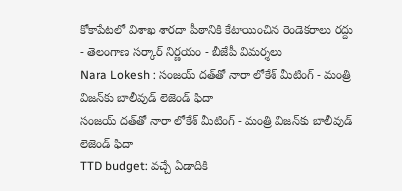కోకాపేటలో విశాఖ శారదా పీఠానికి కేటాయించిన రెండెకరాలు రద్దు - తెలంగాణ సర్కార్ నిర్ణయం - బీజేపీ విమర్శలు
Nara Lokesh : సంజయ్ దత్‌తో నారా లోకేశ్ మీటింగ్ - మంత్రి విజన్‌కు బాలీవుడ్ లెజెండ్ ఫిదా
సంజయ్ దత్‌తో నారా లోకేశ్ మీటింగ్ - మంత్రి విజన్‌కు బాలీవుడ్ లెజెండ్ ఫిదా
TTD budget: వచ్చే ఏడాదికి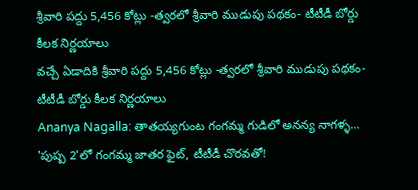శ్రీవారి పద్దు 5,456 కోట్లు -త్వరలో శ్రీవారి ముడుపు పథకం- టీటీడీ బోర్డు కీలక నిర్ణయాలు
వచ్చే ఏడాదికి శ్రీవారి పద్దు 5,456 కోట్లు -త్వరలో శ్రీవారి ముడుపు పథకం- టీటీడీ బోర్డు కీలక నిర్ణయాలు
Ananya Nagalla: తాతయ్యగుంట గంగమ్మ గుడిలో అనన్య నాగళ్ళ... 'పుష్ప 2'లో గంగమ్మ జాతర ఫైట్, టీటీడీ చొరవతో!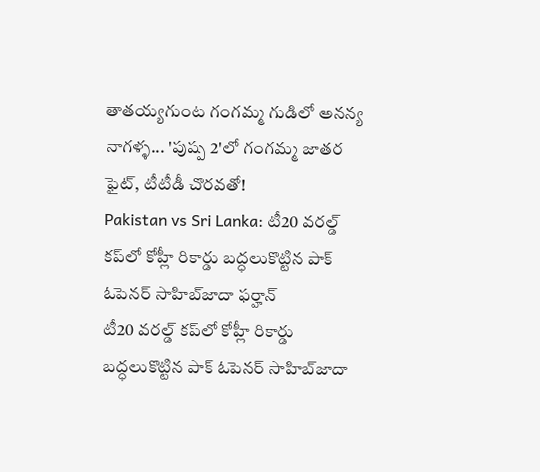తాతయ్యగుంట గంగమ్మ గుడిలో అనన్య నాగళ్ళ... 'పుష్ప 2'లో గంగమ్మ జాతర ఫైట్, టీటీడీ చొరవతో!
Pakistan vs Sri Lanka: టీ20 వరల్డ్ కప్‌లో కోహ్లీ రికార్డు బద్ధలుకొట్టిన పాక్ ఓపెనర్ సాహిబ్‌జాదా ఫర్హాన్
టీ20 వరల్డ్ కప్‌లో కోహ్లీ రికార్డు బద్ధలుకొట్టిన పాక్ ఓపెనర్ సాహిబ్‌జాదా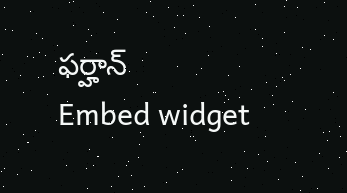ఫర్హాన్
Embed widget